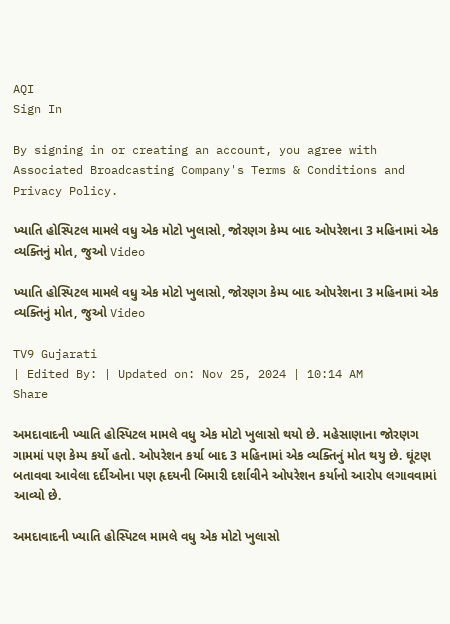AQI
Sign In

By signing in or creating an account, you agree with Associated Broadcasting Company's Terms & Conditions and Privacy Policy.

ખ્યાતિ હોસ્પિટલ મામલે વધુ એક મોટો ખુલાસો, જોરણગ કેમ્પ બાદ ઓપરેશના 3 મહિનામાં એક વ્યક્તિનું મોત, જુઓ Video

ખ્યાતિ હોસ્પિટલ મામલે વધુ એક મોટો ખુલાસો, જોરણગ કેમ્પ બાદ ઓપરેશના 3 મહિનામાં એક વ્યક્તિનું મોત, જુઓ Video

TV9 Gujarati
| Edited By: | Updated on: Nov 25, 2024 | 10:14 AM
Share

અમદાવાદની ખ્યાતિ હોસ્પિટલ મામલે વધુ એક મોટો ખુલાસો થયો છે. મહેસાણાના જોરણગ ગામમાં પણ કેમ્પ કર્યો હતો. ઓપરેશન કર્યા બાદ 3 મહિનામાં એક વ્યક્તિનું મોત થયુ છે. ઘૂંટણ બતાવવા આવેલા દર્દીઓના પણ હૃદયની બિમારી દર્શાવીને ઓપરેશન કર્યાનો આરોપ લગાવવામાં આવ્યો છે.

અમદાવાદની ખ્યાતિ હોસ્પિટલ મામલે વધુ એક મોટો ખુલાસો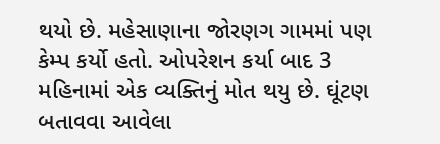થયો છે. મહેસાણાના જોરણગ ગામમાં પણ કેમ્પ કર્યો હતો. ઓપરેશન કર્યા બાદ 3 મહિનામાં એક વ્યક્તિનું મોત થયુ છે. ઘૂંટણ બતાવવા આવેલા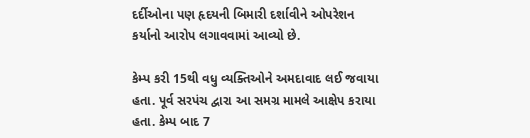દર્દીઓના પણ હૃદયની બિમારી દર્શાવીને ઓપરેશન કર્યાનો આરોપ લગાવવામાં આવ્યો છે.

કેમ્પ કરી 15થી વધુ વ્યક્તિઓને અમદાવાદ લઈ જવાયા હતા. પૂર્વ સરપંચ દ્વારા આ સમગ્ર મામલે આક્ષેપ કરાયા હતા. કેમ્પ બાદ 7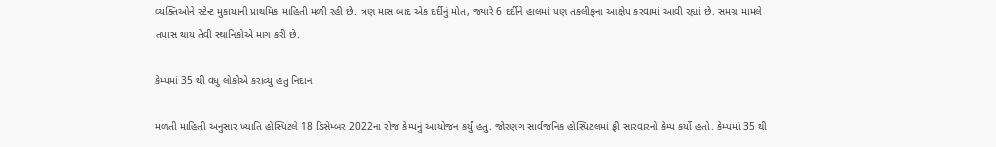વ્યક્તિઓને સ્ટેન્ટ મુકાયાની પ્રાથમિક માહિતી મળી રહી છે. ત્રણ માસ બાદ એક દર્દીનું મોત, જ્યારે 6 દર્દીને હાલમાં પણ તકલીફના આક્ષેપ કરવામાં આવી રહ્યાં છે. સમગ્ર મામલે તપાસ થાય તેવી સ્થાનિકોએ માગ કરી છે.

કેમ્પમાં 35 થી વધુ લોકોએ કરાવ્યુ હતુ નિદાન

મળતી માહિતી અનુસાર ખ્યાતિ હોસ્પિટલે 18 ડિસેમ્બર 2022ના રોજ કેમ્પનું આયોજન કર્યું હતુ. જોરણગ સાર્વજનિક હોસ્પિટલમાં ફ્રી સારવારનો કેમ્પ કર્યો હતો. કેમ્પમાં 35 થી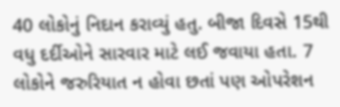40 લોકોનું નિદાન કરાવ્યું હતુ. બીજા દિવસે 15થી વધુ દર્દીઓને સારવાર માટે લઈ જવાયા હતા. 7 લોકોને જરુરિયાત ન હોવા છતાં પણ ઓપરેશન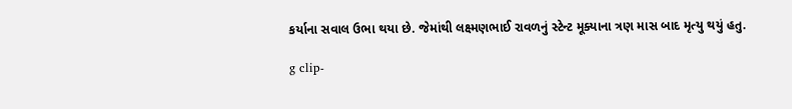કર્યાના સવાલ ઉભા થયા છે. જેમાંથી લક્ષ્મણભાઈ રાવળનું સ્ટેન્ટ મૂક્યાના ત્રણ માસ બાદ મૃત્યુ થયું હતુ.

g clip-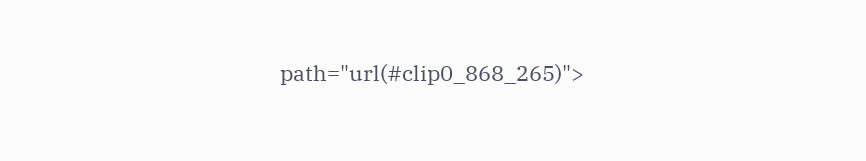path="url(#clip0_868_265)">